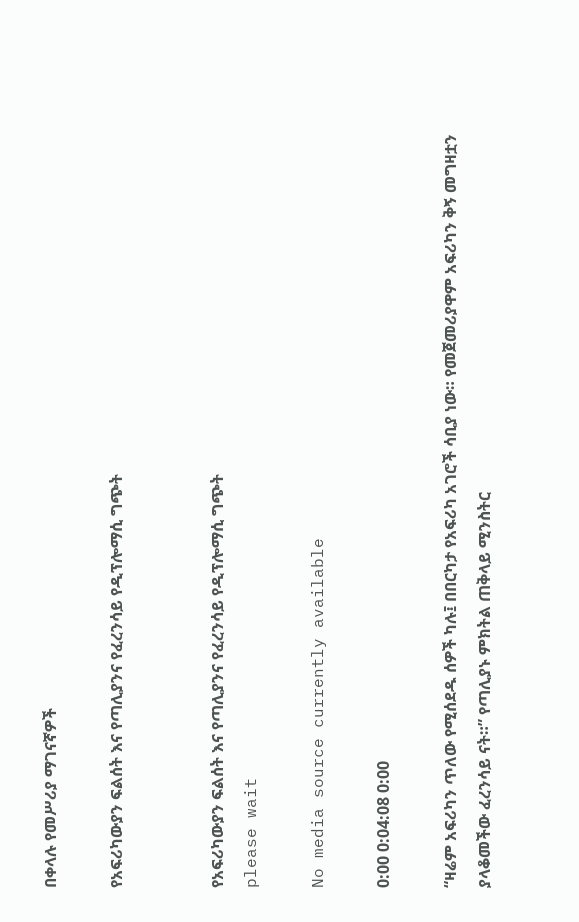በቀላሉ የመሥሪያ ማገናኛዎች

የአፍሪካውያን ፍልሰት እና የጣሊያንና የፈረንሳይ የዲፕሎማሲ ግጭት


የአፍሪካውያን ፍልሰት እና የጣሊያንና የፈረንሳይ የዲፕሎማሲ ግጭት
please wait

No media source currently available

0:00 0:04:08 0:00

“ዛሬም አፍሪካን ጥለው የሚሰደዱ ሰዎች ካሉ፤ በበርካታ የአፍሪካ አገሮች ሳቢያ ነው። የመጀመሪያዋም አፍሪካን ቅኝ መግዛቷን ያላቆመችው ፈረንሳይ ናት።” የጣሊያኑ ምክትል ጠቅላይ ሚንስትር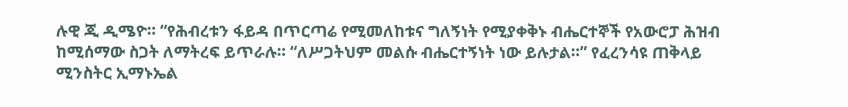ሉዊ ጂ ዲሜዮ። “የሕብረቱን ፋይዳ በጥርጣሬ የሚመለከቱና ግለኝነት የሚያቀቅኑ ብሔርተኞች የአውሮፓ ሕዝብ ከሚሰማው ስጋት ለማትረፍ ይጥራሉ። “ለሥጋትህም መልሱ ብሔርተኝነት ነው ይሉታል።” የፈረንሳዩ ጠቅላይ ሚንስትር ኢማኑኤል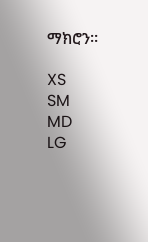ማክሮን።

XS
SM
MD
LG